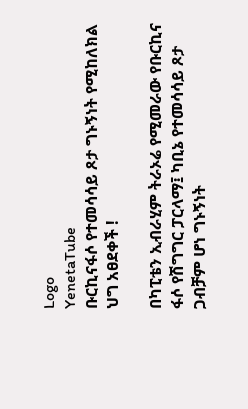Logo
YenetaTube
ቡርኪናፋሶ የተመሳሳይ ጾታ ግኑኝነት የሚከለክል ህግ አፀደቀች !

በካፒቴን ኢብራሂም ትራኦሬ የሚመራው የቡርኪና ፋሶ የሽግግር ፓርላማ፤ ካቢኔ የተመሳሳይ ጾታ ጋብቻም ሆነ ግኑኝነት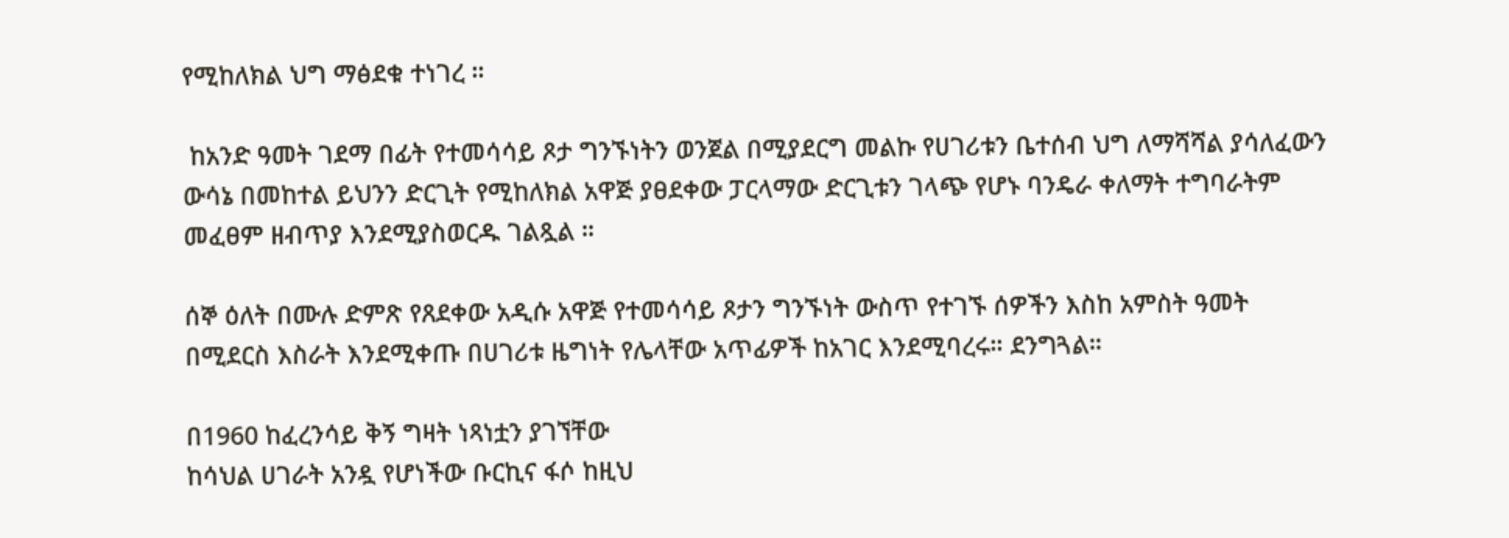የሚከለክል ህግ ማፅደቁ ተነገረ ።

 ከአንድ ዓመት ገደማ በፊት የተመሳሳይ ጾታ ግንኙነትን ወንጀል በሚያደርግ መልኩ የሀገሪቱን ቤተሰብ ህግ ለማሻሻል ያሳለፈውን ውሳኔ በመከተል ይህንን ድርጊት የሚከለክል አዋጅ ያፀደቀው ፓርላማው ድርጊቱን ገላጭ የሆኑ ባንዴራ ቀለማት ተግባራትም መፈፀም ዘብጥያ እንደሚያስወርዱ ገልጿል ።

ሰኞ ዕለት በሙሉ ድምጽ የጸደቀው አዲሱ አዋጅ የተመሳሳይ ጾታን ግንኙነት ውስጥ የተገኙ ሰዎችን እስከ አምስት ዓመት በሚደርስ እስራት እንደሚቀጡ በሀገሪቱ ዜግነት የሌላቸው አጥፊዎች ከአገር እንደሚባረሩ። ደንግጓል።

በ1960 ከፈረንሳይ ቅኝ ግዛት ነጻነቷን ያገኘቸው
ከሳህል ሀገራት አንዷ የሆነችው ቡርኪና ፋሶ ከዚህ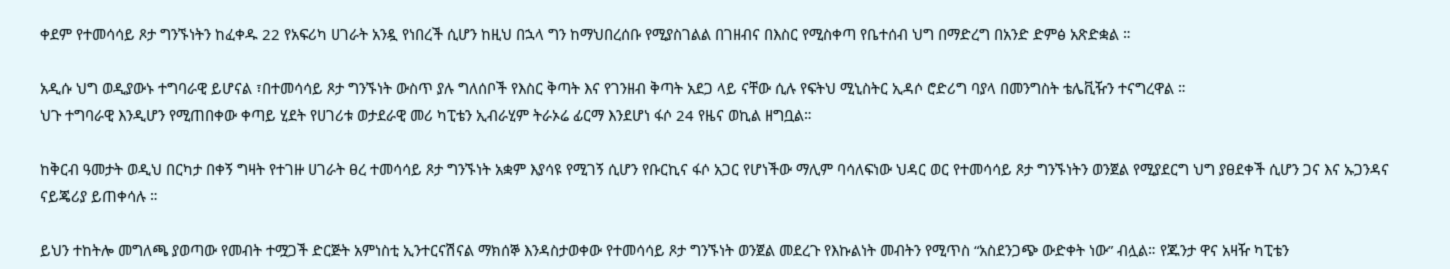ቀደም የተመሳሳይ ጾታ ግንኙነትን ከፈቀዱ 22 የአፍሪካ ሀገራት አንዷ የነበረች ሲሆን ከዚህ በኋላ ግን ከማህበረሰቡ የሚያስገልል በገዘብና በእስር የሚስቀጣ የቤተሰብ ህግ በማድረግ በአንድ ድምፅ አጽድቋል ።

አዲሱ ህግ ወዲያውኑ ተግባራዊ ይሆናል ፣በተመሳሳይ ጾታ ግንኙነት ውስጥ ያሉ ግለሰቦች የእስር ቅጣት እና የገንዘብ ቅጣት አደጋ ላይ ናቸው ሲሉ የፍትህ ሚኒስትር ኢዳሶ ሮድሪግ ባያላ በመንግስት ቴሌቪዥን ተናግረዋል ።
ህጉ ተግባራዊ እንዲሆን የሚጠበቀው ቀጣይ ሂደት የሀገሪቱ ወታደራዊ መሪ ካፒቴን ኢብራሂም ትራኦሬ ፊርማ እንደሆነ ፋሶ 24 የዜና ወኪል ዘግቧል።

ከቅርብ ዓመታት ወዲህ በርካታ በቀኝ ግዛት የተገዙ ሀገራት ፀረ ተመሳሳይ ጾታ ግንኙነት አቋም እያሳዩ የሚገኝ ሲሆን የቡርኪና ፋሶ አጋር የሆነችው ማሊም ባሳለፍነው ህዳር ወር የተመሳሳይ ጾታ ግንኙነትን ወንጀል የሚያደርግ ህግ ያፀደቀች ሲሆን ጋና እና ኡጋንዳና ናይጄሪያ ይጠቀሳሉ ።

ይህን ተከትሎ መግለጫ ያወጣው የመብት ተሟጋች ድርጅት አምነስቲ ኢንተርናሽናል ማክሰኞ እንዳስታወቀው የተመሳሳይ ጾታ ግንኙነት ወንጀል መደረጉ የእኩልነት መብትን የሚጥስ “አስደንጋጭ ውድቀት ነው” ብሏል። የጁንታ ዋና አዛዥ ካፒቴን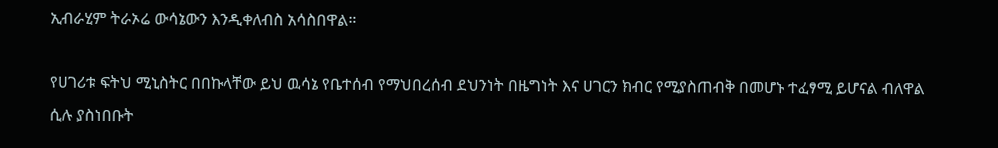ኢብራሂም ትራኦሬ ውሳኔውን እንዲቀለብስ አሳስበዋል።

የሀገሪቱ ፍትህ ሚኒስትር በበኩላቸው ይህ ዉሳኔ የቤተሰብ የማህበረሰብ ደህንነት በዜግነት እና ሀገርን ክብር የሚያስጠብቅ በመሆኑ ተፈፃሚ ይሆናል ብለዋል ሲሉ ያስነበቡት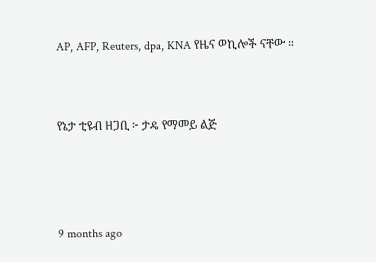AP, AFP, Reuters, dpa, KNA የዜና ወኪሎች ናቸው ።


የኔታ ቲዩብ ዘጋቢ ፦ ታዴ የማመይ ልጅ



9 months ago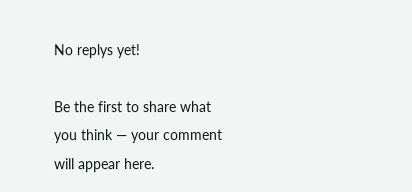No replys yet!

Be the first to share what you think — your comment will appear here.